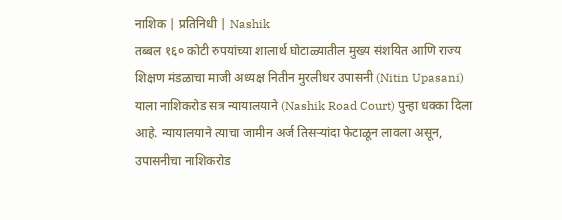नाशिक | प्रतिनिधी | Nashik
तब्बल १६० कोटी रुपयांच्या शालार्थ घोटाळ्यातील मुख्य संशयित आणि राज्य शिक्षण मंडळाचा माजी अध्यक्ष नितीन मुरलीधर उपासनी (Nitin Upasani) याला नाशिकरोड सत्र न्यायालयाने (Nashik Road Court) पुन्हा धक्का दिला आहे. न्यायालयाने त्याचा जामीन अर्ज तिसऱ्यांदा फेटाळून लावला असून, उपासनीचा नाशिकरोड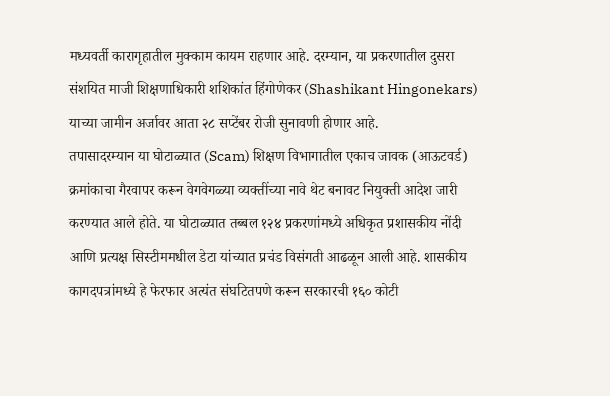मध्यवर्ती कारागृहातील मुक्काम कायम राहणार आहे. दरम्यान, या प्रकरणातील दुसरा संशयित माजी शिक्षणाधिकारी शशिकांत हिंगोणेकर (Shashikant Hingonekars) याच्या जामीन अर्जावर आता २८ सप्टेंबर रोजी सुनावणी होणार आहे.
तपासादरम्यान या घोटाळ्यात (Scam) शिक्षण विभागातील एकाच जावक (आऊटवर्ड) क्रमांकाचा गैरवापर करून वेगवेगळ्या व्यक्तींच्या नावे थेट बनावट नियुक्ती आदेश जारी करण्यात आले होते. या घोटाळ्यात तब्बल १२४ प्रकरणांमध्ये अधिकृत प्रशासकीय नोंदी आणि प्रत्यक्ष सिस्टीममधील डेटा यांच्यात प्रचंड विसंगती आढळून आली आहे. शासकीय कागदपत्रांमध्ये हे फेरफार अत्यंत संघटितपणे करून सरकारची १६० कोटी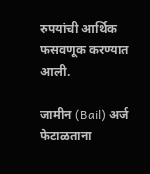रुपयांची आर्थिक फसवणूक करण्यात आली.

जामीन (Bail) अर्ज फेटाळताना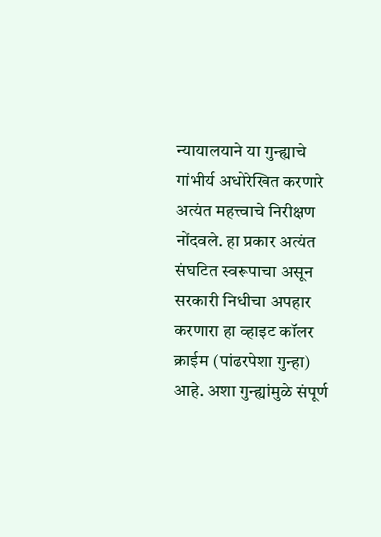न्यायालयाने या गुन्ह्याचे गांभीर्य अधोरेखित करणारे अत्यंत महत्त्वाचे निरीक्षण नोंदवले. हा प्रकार अत्यंत संघटित स्वरूपाचा असून सरकारी निधीचा अपहार करणारा हा व्हाइट कॉलर क्राईम (पांढरपेशा गुन्हा) आहे. अशा गुन्ह्यांमुळे संपूर्ण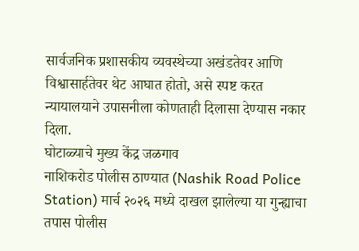सार्वजनिक प्रशासकीय व्यवस्थेच्या अखंडतेवर आणि विश्वासार्हतेवर थेट आघात होतो, असे स्पष्ट करत न्यायालयाने उपासनीला कोणताही दिलासा देण्यास नकार दिला.
घोटाळ्याचे मुख्य केंद्र जळगाव
नाशिकरोड पोलीस ठाण्यात (Nashik Road Police Station) मार्च २०२६ मध्ये दाखल झालेल्या या गुन्ह्याचा तपास पोलीस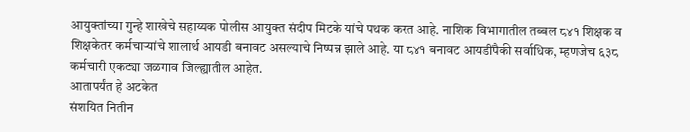आयुक्तांच्या गुन्हे शाखेचे सहाय्यक पोलीस आयुक्त संदीप मिटके यांचे पथक करत आहे. नाशिक विभागातील तब्बल ८४१ शिक्षक व शिक्षकेतर कर्मचाऱ्यांचे शालार्थ आयडी बनावट असल्याचे निष्पन्न झाले आहे. या ८४१ बनावट आयडींपैकी सर्वाधिक, म्हणजेच ६३८ कर्मचारी एकट्या जळगाव जिल्ह्यातील आहेत.
आतापर्यंत हे अटकेत
संशयित नितीन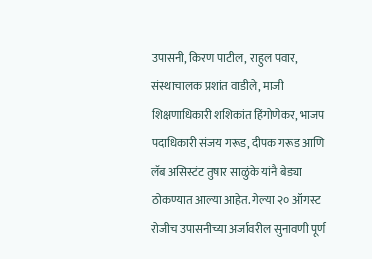उपासनी, किरण पाटील, राहुल पवार, संस्थाचालक प्रशांत वाडीले, माजी शिक्षणाधिकारी शशिकांत हिंगोणेकर, भाजप पदाधिकारी संजय गरूड, दीपक गरूड आणि लॅब असिस्टंट तुषार साळुंके यांनै बेड्या ठोकण्यात आल्या आहेत. गेल्या २० ऑगस्ट रोजीच उपासनीच्या अर्जावरील सुनावणी पूर्ण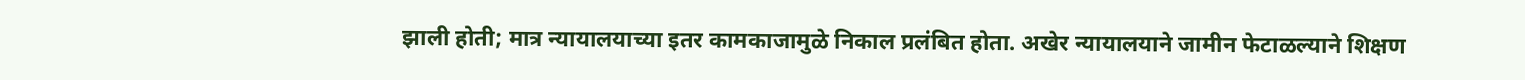झाली होती; मात्र न्यायालयाच्या इतर कामकाजामुळे निकाल प्रलंबित होता. अखेर न्यायालयाने जामीन फेटाळल्याने शिक्षण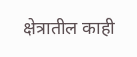क्षेत्रातील काही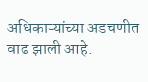अधिकाऱ्यांच्या अडचणीत वाढ झाली आहे.